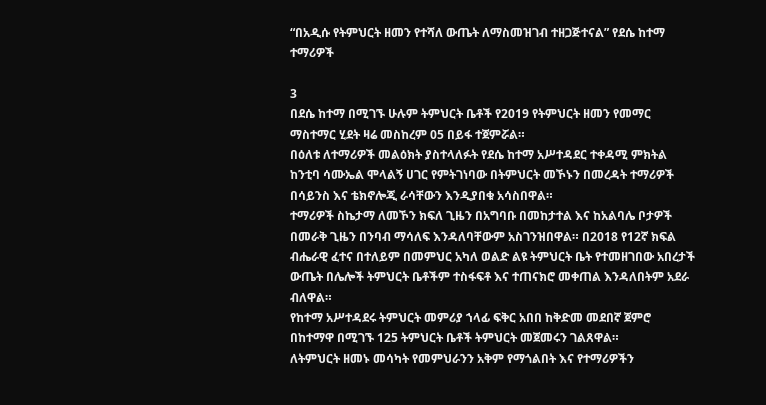“በአዲሱ የትምህርት ዘመን የተሻለ ውጤት ለማስመዝገብ ተዘጋጅተናል” የደሴ ከተማ ተማሪዎች

3
በደሴ ከተማ በሚገኙ ሁሉም ትምህርት ቤቶች የ2019 የትምህርት ዘመን የመማር ማስተማር ሂደት ዛሬ መስከረም 05 በይፋ ተጀምሯል።
በዕለቱ ለተማሪዎች መልዕክት ያስተላለፉት የደሴ ከተማ አሥተዳደር ተቀዳሚ ምክትል ከንቲባ ሳሙኤል ሞላልኝ ሀገር የምትገነባው በትምህርት መኾኑን በመረዳት ተማሪዎች በሳይንስ እና ቴክኖሎጂ ራሳቸውን እንዲያበቁ አሳስበዋል።
ተማሪዎች ስኬታማ ለመኾን ክፍለ ጊዜን በአግባቡ በመከታተል እና ከአልባሌ ቦታዎች በመራቅ ጊዜን በንባብ ማሳለፍ እንዳለባቸውም አስገንዝበዋል። በ2018 የ12ኛ ክፍል ብሔራዊ ፈተና በተለይም በመምህር አካለ ወልድ ልዩ ትምህርት ቤት የተመዘገበው አበረታች ውጤት በሌሎች ትምህርት ቤቶችም ተስፋፍቶ እና ተጠናክሮ መቀጠል እንዳለበትም አደራ ብለዋል።
የከተማ አሥተዳደሩ ትምህርት መምሪያ ኀላፊ ፍቅር አበበ ከቅድመ መደበኛ ጀምሮ በከተማዋ በሚገኙ 125 ትምህርት ቤቶች ትምህርት መጀመሩን ገልጸዋል።
ለትምህርት ዘመኑ መሳካት የመምህራንን አቅም የማጎልበት እና የተማሪዎችን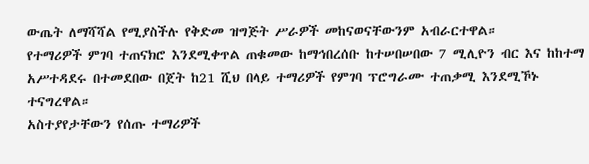ውጤት ለማሻሻል የሚያስችሉ የቅድመ ዝግጅት ሥራዎች መከናወናቸውንም አብራርተዋል።
የተማሪዎች ምገባ ተጠናክሮ እንደሚቀጥል ጠቁመው ከማኅበረሰቡ ከተሠበሠበው 7 ሚሊዮን ብር እና ከከተማ አሥተዳደሩ በተመደበው በጀት ከ21 ሺህ በላይ ተማሪዎች የምገባ ፕሮግራሙ ተጠቃሚ እንደሚኾኑ ተናግረዋል።
አስተያየታቸውን የሰጡ ተማሪዎች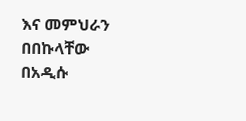እና መምህራን በበኩላቸው በአዲሱ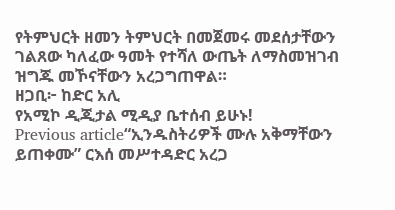የትምህርት ዘመን ትምህርት በመጀመሩ መደሰታቸውን ገልጸው ካለፈው ዓመት የተሻለ ውጤት ለማስመዝገብ ዝግጁ መኾናቸውን አረጋግጠዋል።
ዘጋቢ፦ ከድር አሊ
የአሚኮ ዲጂታል ሚዲያ ቤተሰብ ይሁኑ!
Previous article“ኢንዱስትሪዎች ሙሉ አቅማቸውን ይጠቀሙ” ርእሰ መሥተዳድር አረጋ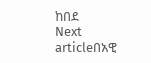ከበደ
Next articleበአዊ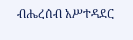ብሔረሰብ አሥተዳደር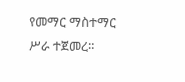የመማር ማስተማር ሥራ ተጀመረ።